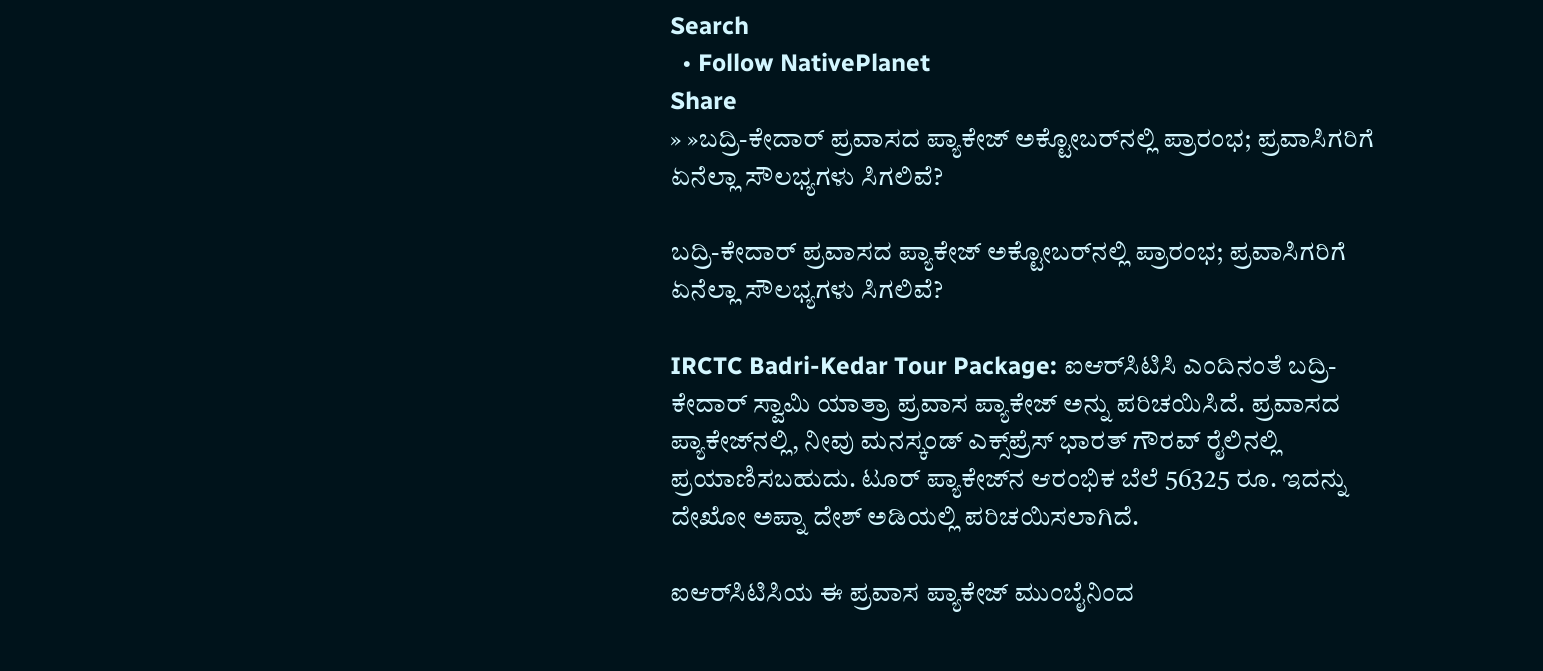Search
  • Follow NativePlanet
Share
» »ಬದ್ರಿ-ಕೇದಾರ್ ಪ್ರವಾಸದ ಪ್ಯಾಕೇಜ್ ಅಕ್ಟೋಬರ್‌ನಲ್ಲಿ ಪ್ರಾರಂಭ; ಪ್ರವಾಸಿಗರಿಗೆ ಏನೆಲ್ಲಾ ಸೌಲಭ್ಯಗಳು ಸಿಗಲಿವೆ?

ಬದ್ರಿ-ಕೇದಾರ್ ಪ್ರವಾಸದ ಪ್ಯಾಕೇಜ್ ಅಕ್ಟೋಬರ್‌ನಲ್ಲಿ ಪ್ರಾರಂಭ; ಪ್ರವಾಸಿಗರಿಗೆ ಏನೆಲ್ಲಾ ಸೌಲಭ್ಯಗಳು ಸಿಗಲಿವೆ?

IRCTC Badri-Kedar Tour Package: ಐಆರ್‌ಸಿಟಿಸಿ ಎಂದಿನಂತೆ ಬದ್ರಿ-ಕೇದಾರ್ ಸ್ವಾಮಿ ಯಾತ್ರಾ ಪ್ರವಾಸ ಪ್ಯಾಕೇಜ್ ಅನ್ನು ಪರಿಚಯಿಸಿದೆ. ಪ್ರವಾಸದ ಪ್ಯಾಕೇಜ್‌ನಲ್ಲಿ, ನೀವು ಮನಸ್ಕಂಡ್ ಎಕ್ಸ್‌ಪ್ರೆಸ್ ಭಾರತ್ ಗೌರವ್ ರೈಲಿನಲ್ಲಿ ಪ್ರಯಾಣಿಸಬಹುದು. ಟೂರ್ ಪ್ಯಾಕೇಜ್‌ನ ಆರಂಭಿಕ ಬೆಲೆ 56325 ರೂ. ಇದನ್ನು ದೇಖೋ ಅಪ್ನಾ ದೇಶ್ ಅಡಿಯಲ್ಲಿ ಪರಿಚಯಿಸಲಾಗಿದೆ.

ಐಆರ್‌ಸಿಟಿಸಿಯ ಈ ಪ್ರವಾಸ ಪ್ಯಾಕೇಜ್ ಮುಂಬೈನಿಂದ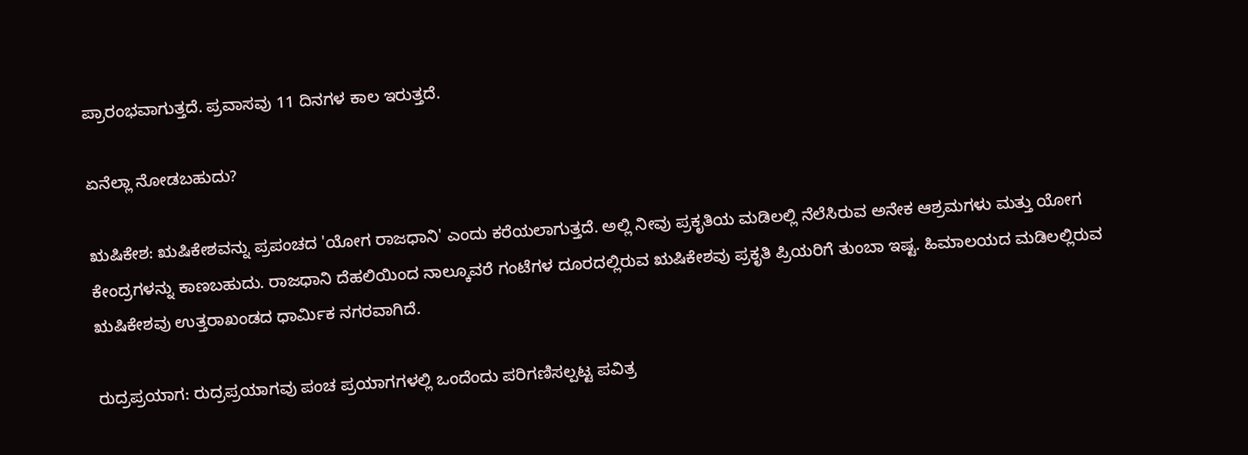ಪ್ರಾರಂಭವಾಗುತ್ತದೆ. ಪ್ರವಾಸವು 11 ದಿನಗಳ ಕಾಲ ಇರುತ್ತದೆ.

ಏನೆಲ್ಲಾ ನೋಡಬಹುದು?

ಋಷಿಕೇಶ: ಋಷಿಕೇಶವನ್ನು ಪ್ರಪಂಚದ 'ಯೋಗ ರಾಜಧಾನಿ' ಎಂದು ಕರೆಯಲಾಗುತ್ತದೆ. ಅಲ್ಲಿ ನೀವು ಪ್ರಕೃತಿಯ ಮಡಿಲಲ್ಲಿ ನೆಲೆಸಿರುವ ಅನೇಕ ಆಶ್ರಮಗಳು ಮತ್ತು ಯೋಗ ಕೇಂದ್ರಗಳನ್ನು ಕಾಣಬಹುದು. ರಾಜಧಾನಿ ದೆಹಲಿಯಿಂದ ನಾಲ್ಕೂವರೆ ಗಂಟೆಗಳ ದೂರದಲ್ಲಿರುವ ಋಷಿಕೇಶವು ಪ್ರಕೃತಿ ಪ್ರಿಯರಿಗೆ ತುಂಬಾ ಇಷ್ಟ. ಹಿಮಾಲಯದ ಮಡಿಲಲ್ಲಿರುವ ಋಷಿಕೇಶವು ಉತ್ತರಾಖಂಡದ ಧಾರ್ಮಿಕ ನಗರವಾಗಿದೆ.

ರುದ್ರಪ್ರಯಾಗ: ರುದ್ರಪ್ರಯಾಗವು ಪಂಚ ಪ್ರಯಾಗಗಳಲ್ಲಿ ಒಂದೆಂದು ಪರಿಗಣಿಸಲ್ಪಟ್ಟ ಪವಿತ್ರ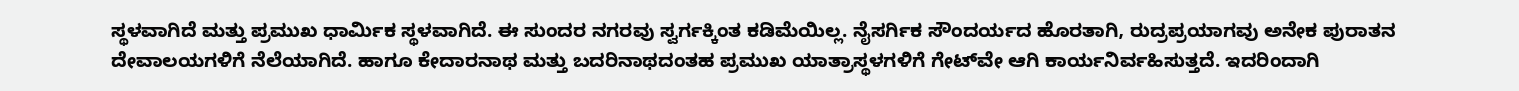ಸ್ಥಳವಾಗಿದೆ ಮತ್ತು ಪ್ರಮುಖ ಧಾರ್ಮಿಕ ಸ್ಥಳವಾಗಿದೆ. ಈ ಸುಂದರ ನಗರವು ಸ್ವರ್ಗಕ್ಕಿಂತ ಕಡಿಮೆಯಿಲ್ಲ. ನೈಸರ್ಗಿಕ ಸೌಂದರ್ಯದ ಹೊರತಾಗಿ, ರುದ್ರಪ್ರಯಾಗವು ಅನೇಕ ಪುರಾತನ ದೇವಾಲಯಗಳಿಗೆ ನೆಲೆಯಾಗಿದೆ. ಹಾಗೂ ಕೇದಾರನಾಥ ಮತ್ತು ಬದರಿನಾಥದಂತಹ ಪ್ರಮುಖ ಯಾತ್ರಾಸ್ಥಳಗಳಿಗೆ ಗೇಟ್‌ವೇ ಆಗಿ ಕಾರ್ಯನಿರ್ವಹಿಸುತ್ತದೆ. ಇದರಿಂದಾಗಿ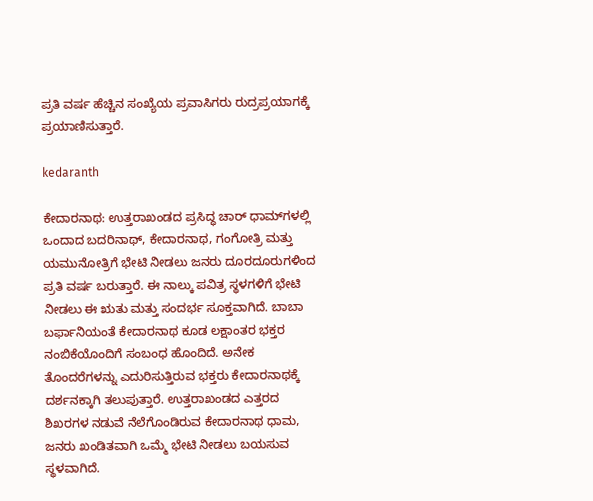ಪ್ರತಿ ವರ್ಷ ಹೆಚ್ಚಿನ ಸಂಖ್ಯೆಯ ಪ್ರವಾಸಿಗರು ರುದ್ರಪ್ರಯಾಗಕ್ಕೆ ಪ್ರಯಾಣಿಸುತ್ತಾರೆ.

kedaranth

ಕೇದಾರನಾಥ: ಉತ್ತರಾಖಂಡದ ಪ್ರಸಿದ್ಧ ಚಾರ್ ಧಾಮ್‌ಗಳಲ್ಲಿ ಒಂದಾದ ಬದರಿನಾಥ್, ಕೇದಾರನಾಥ, ಗಂಗೋತ್ರಿ ಮತ್ತು ಯಮುನೋತ್ರಿಗೆ ಭೇಟಿ ನೀಡಲು ಜನರು ದೂರದೂರುಗಳಿಂದ ಪ್ರತಿ ವರ್ಷ ಬರುತ್ತಾರೆ. ಈ ನಾಲ್ಕು ಪವಿತ್ರ ಸ್ಥಳಗಳಿಗೆ ಭೇಟಿ ನೀಡಲು ಈ ಋತು ಮತ್ತು ಸಂದರ್ಭ ಸೂಕ್ತವಾಗಿದೆ. ಬಾಬಾ ಬರ್ಫಾನಿಯಂತೆ ಕೇದಾರನಾಥ ಕೂಡ ಲಕ್ಷಾಂತರ ಭಕ್ತರ ನಂಬಿಕೆಯೊಂದಿಗೆ ಸಂಬಂಧ ಹೊಂದಿದೆ. ಅನೇಕ ತೊಂದರೆಗಳನ್ನು ಎದುರಿಸುತ್ತಿರುವ ಭಕ್ತರು ಕೇದಾರನಾಥಕ್ಕೆ ದರ್ಶನಕ್ಕಾಗಿ ತಲುಪುತ್ತಾರೆ. ಉತ್ತರಾಖಂಡದ ಎತ್ತರದ ಶಿಖರಗಳ ನಡುವೆ ನೆಲೆಗೊಂಡಿರುವ ಕೇದಾರನಾಥ ಧಾಮ, ಜನರು ಖಂಡಿತವಾಗಿ ಒಮ್ಮೆ ಭೇಟಿ ನೀಡಲು ಬಯಸುವ ಸ್ಥಳವಾಗಿದೆ.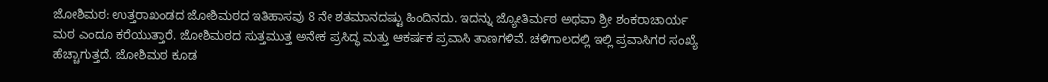ಜೋಶಿಮಠ: ಉತ್ತರಾಖಂಡದ ಜೋಶಿಮಠದ ಇತಿಹಾಸವು 8 ನೇ ಶತಮಾನದಷ್ಟು ಹಿಂದಿನದು. ಇದನ್ನು ಜ್ಯೋತಿರ್ಮಠ ಅಥವಾ ಶ್ರೀ ಶಂಕರಾಚಾರ್ಯ ಮಠ ಎಂದೂ ಕರೆಯುತ್ತಾರೆ. ಜೋಶಿಮಠದ ಸುತ್ತಮುತ್ತ ಅನೇಕ ಪ್ರಸಿದ್ಧ ಮತ್ತು ಆಕರ್ಷಕ ಪ್ರವಾಸಿ ತಾಣಗಳಿವೆ. ಚಳಿಗಾಲದಲ್ಲಿ ಇಲ್ಲಿ ಪ್ರವಾಸಿಗರ ಸಂಖ್ಯೆ ಹೆಚ್ಚಾಗುತ್ತದೆ. ಜೋಶಿಮಠ ಕೂಡ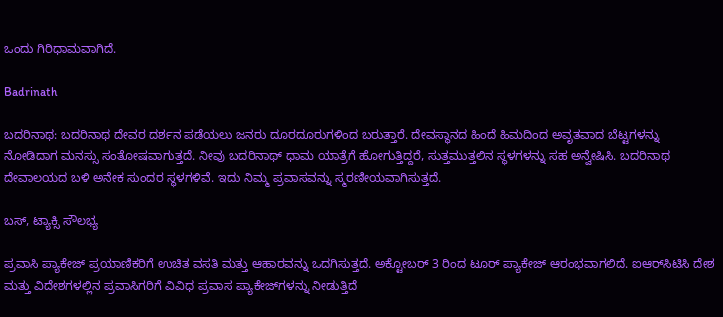ಒಂದು ಗಿರಿಧಾಮವಾಗಿದೆ.

Badrinath

ಬದರಿನಾಥ: ಬದರಿನಾಥ ದೇವರ ದರ್ಶನ ಪಡೆಯಲು ಜನರು ದೂರದೂರುಗಳಿಂದ ಬರುತ್ತಾರೆ. ದೇವಸ್ಥಾನದ ಹಿಂದೆ ಹಿಮದಿಂದ ಅವೃತವಾದ ಬೆಟ್ಟಗಳನ್ನು ನೋಡಿದಾಗ ಮನಸ್ಸು ಸಂತೋಷವಾಗುತ್ತದೆ. ನೀವು ಬದರಿನಾಥ್ ಧಾಮ ಯಾತ್ರೆಗೆ ಹೋಗುತ್ತಿದ್ದರೆ, ಸುತ್ತಮುತ್ತಲಿನ ಸ್ಥಳಗಳನ್ನು ಸಹ ಅನ್ವೇಷಿಸಿ. ಬದರಿನಾಥ ದೇವಾಲಯದ ಬಳಿ ಅನೇಕ ಸುಂದರ ಸ್ಥಳಗಳಿವೆ. ಇದು ನಿಮ್ಮ ಪ್ರವಾಸವನ್ನು ಸ್ಮರಣೀಯವಾಗಿಸುತ್ತದೆ.

ಬಸ್‌, ಟ್ಯಾಕ್ಸಿ ಸೌಲಭ್ಯ

ಪ್ರವಾಸಿ ಪ್ಯಾಕೇಜ್ ಪ್ರಯಾಣಿಕರಿಗೆ ಉಚಿತ ವಸತಿ ಮತ್ತು ಆಹಾರವನ್ನು ಒದಗಿಸುತ್ತದೆ. ಅಕ್ಟೋಬರ್ 3 ರಿಂದ ಟೂರ್ ಪ್ಯಾಕೇಜ್ ಆರಂಭವಾಗಲಿದೆ. ಐಆರ್‌ಸಿಟಿಸಿ ದೇಶ ಮತ್ತು ವಿದೇಶಗಳಲ್ಲಿನ ಪ್ರವಾಸಿಗರಿಗೆ ವಿವಿಧ ಪ್ರವಾಸ ಪ್ಯಾಕೇಜ್‌ಗಳನ್ನು ನೀಡುತ್ತಿದೆ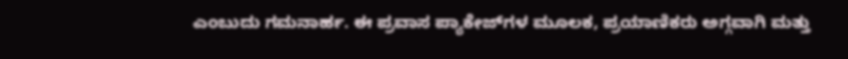ಎಂಬುದು ಗಮನಾರ್ಹ. ಈ ಪ್ರವಾಸ ಪ್ಯಾಕೇಜ್‌ಗಳ ಮೂಲಕ, ಪ್ರಯಾಣಿಕರು ಅಗ್ಗವಾಗಿ ಮತ್ತು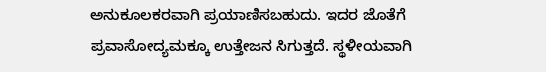ಅನುಕೂಲಕರವಾಗಿ ಪ್ರಯಾಣಿಸಬಹುದು. ಇದರ ಜೊತೆಗೆ ಪ್ರವಾಸೋದ್ಯಮಕ್ಕೂ ಉತ್ತೇಜನ ಸಿಗುತ್ತದೆ. ಸ್ಥಳೀಯವಾಗಿ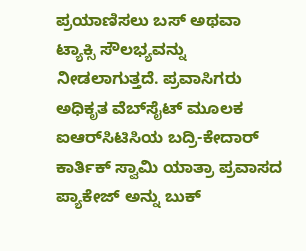ಪ್ರಯಾಣಿಸಲು ಬಸ್ ಅಥವಾ ಟ್ಯಾಕ್ಸಿ ಸೌಲಭ್ಯವನ್ನು ನೀಡಲಾಗುತ್ತದೆ. ಪ್ರವಾಸಿಗರು ಅಧಿಕೃತ ವೆಬ್‌ಸೈಟ್ ಮೂಲಕ ಐಆರ್‌ಸಿಟಿಸಿಯ ಬದ್ರಿ-ಕೇದಾರ್ ಕಾರ್ತಿಕ್ ಸ್ವಾಮಿ ಯಾತ್ರಾ ಪ್ರವಾಸದ ಪ್ಯಾಕೇಜ್ ಅನ್ನು ಬುಕ್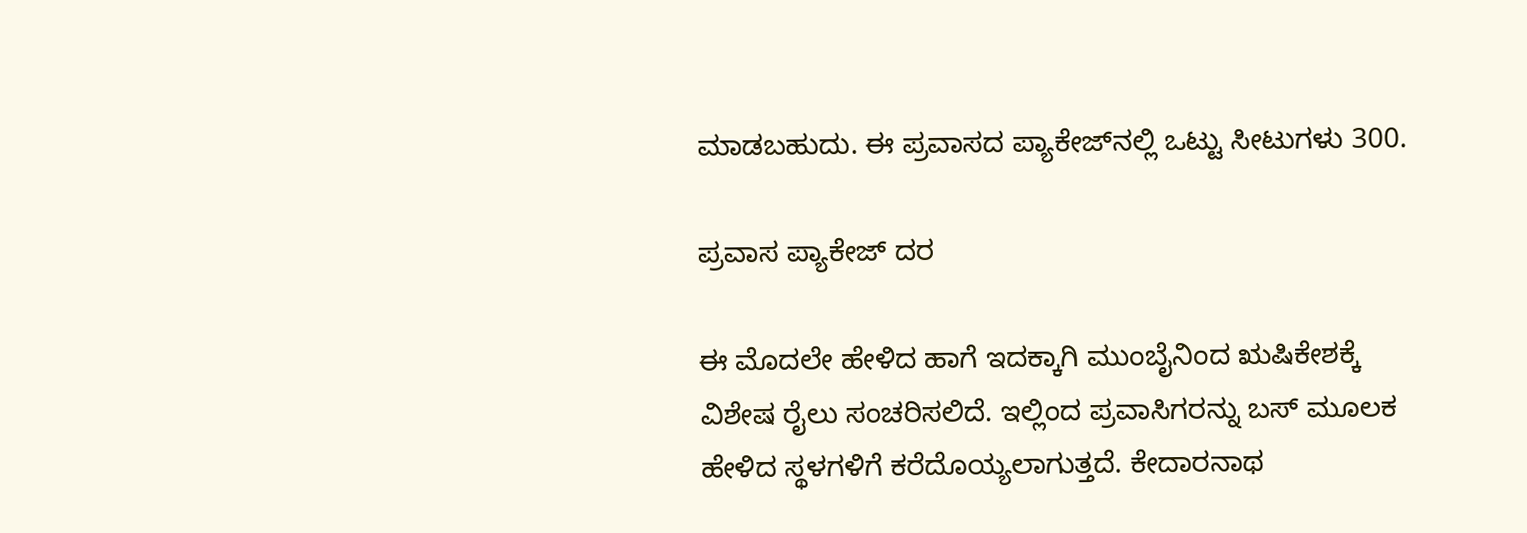ಮಾಡಬಹುದು. ಈ ಪ್ರವಾಸದ ಪ್ಯಾಕೇಜ್‌ನಲ್ಲಿ ಒಟ್ಟು ಸೀಟುಗಳು 300.

ಪ್ರವಾಸ ಪ್ಯಾಕೇಜ್‌ ದರ

ಈ ಮೊದಲೇ ಹೇಳಿದ ಹಾಗೆ ಇದಕ್ಕಾಗಿ ಮುಂಬೈನಿಂದ ಋಷಿಕೇಶಕ್ಕೆ ವಿಶೇಷ ರೈಲು ಸಂಚರಿಸಲಿದೆ. ಇಲ್ಲಿಂದ ಪ್ರವಾಸಿಗರನ್ನು ಬಸ್ ಮೂಲಕ ಹೇಳಿದ ಸ್ಥಳಗಳಿಗೆ ಕರೆದೊಯ್ಯಲಾಗುತ್ತದೆ. ಕೇದಾರನಾಥ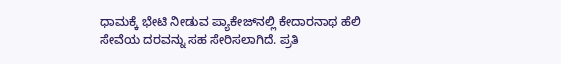ಧಾಮಕ್ಕೆ ಭೇಟಿ ನೀಡುವ ಪ್ಯಾಕೇಜ್‌ನಲ್ಲಿ ಕೇದಾರನಾಥ ಹೆಲಿ ಸೇವೆಯ ದರವನ್ನು ಸಹ ಸೇರಿಸಲಾಗಿದೆ. ಪ್ರತಿ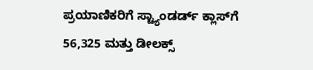ಪ್ರಯಾಣಿಕರಿಗೆ ಸ್ಟ್ಯಾಂಡರ್ಡ್ ಕ್ಲಾಸ್‌ಗೆ 56,325 ಮತ್ತು ಡೀಲಕ್ಸ್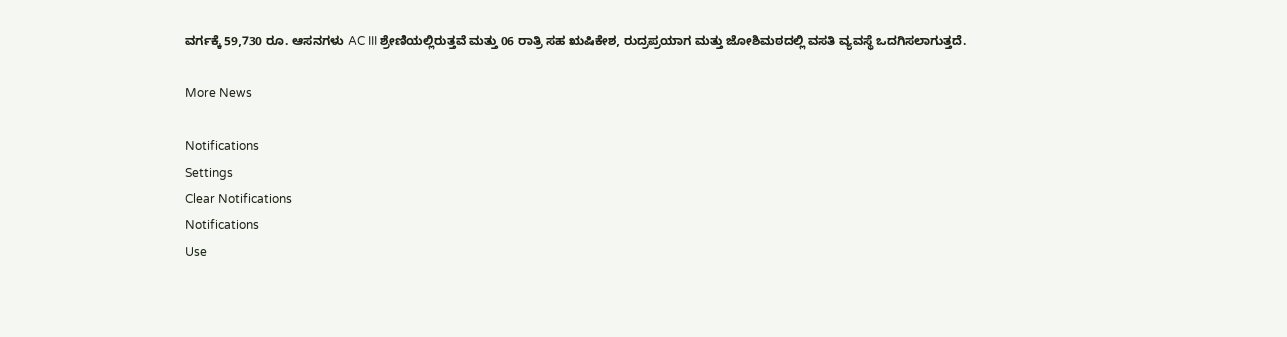ವರ್ಗಕ್ಕೆ 59,730 ರೂ. ಆಸನಗಳು AC III ಶ್ರೇಣಿಯಲ್ಲಿರುತ್ತವೆ ಮತ್ತು 06 ರಾತ್ರಿ ಸಹ ಋಷಿಕೇಶ, ರುದ್ರಪ್ರಯಾಗ ಮತ್ತು ಜೋಶಿಮಠದಲ್ಲಿ ವಸತಿ ವ್ಯವಸ್ಥೆ ಒದಗಿಸಲಾಗುತ್ತದೆ.

More News

Notifications
Settings
Clear Notifications
Notifications
Use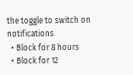the toggle to switch on notifications
  • Block for 8 hours
  • Block for 12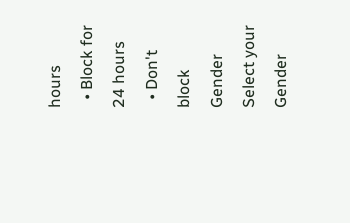hours
  • Block for 24 hours
  • Don't block
Gender
Select your Gender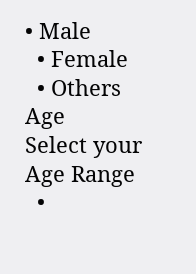• Male
  • Female
  • Others
Age
Select your Age Range
  •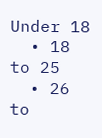Under 18
  • 18 to 25
  • 26 to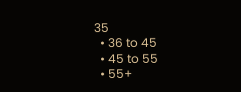35
  • 36 to 45
  • 45 to 55
  • 55+